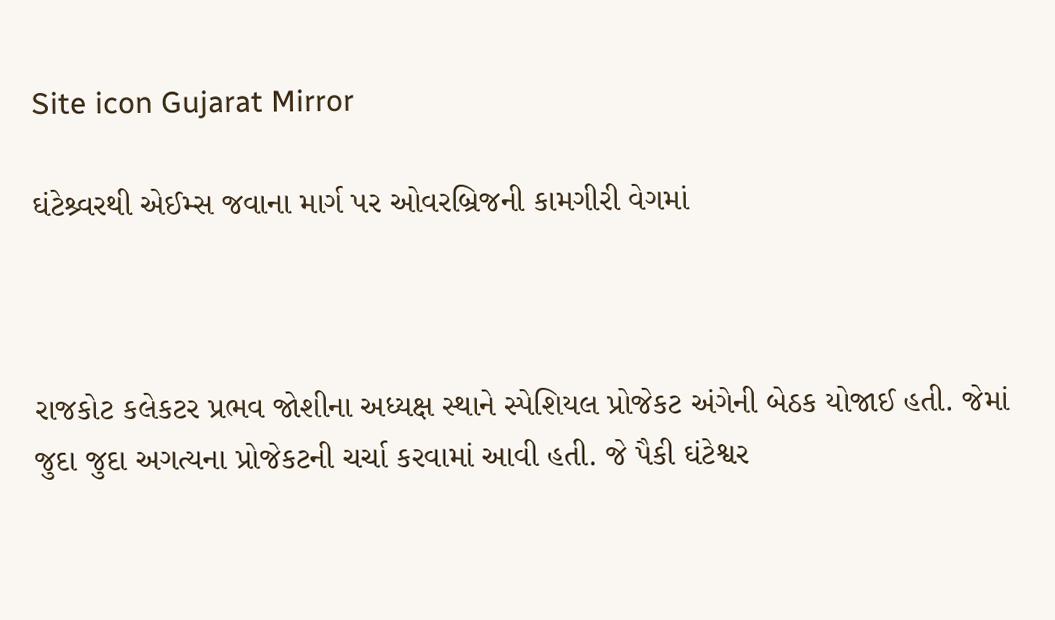Site icon Gujarat Mirror

ઘંટેશ્ર્વરથી એઈમ્સ જવાના માર્ગ પર ઓવરબ્રિજની કામગીરી વેગમાં



રાજકોટ કલેકટર પ્રભવ જોશીના અધ્યક્ષ સ્થાને સ્પેશિયલ પ્રોજેકટ અંગેની બેઠક યોજાઈ હતી. જેમાં જુદા જુદા અગત્યના પ્રોજેકટની ચર્ચા કરવામાં આવી હતી. જે પૈકી ઘંટેશ્વર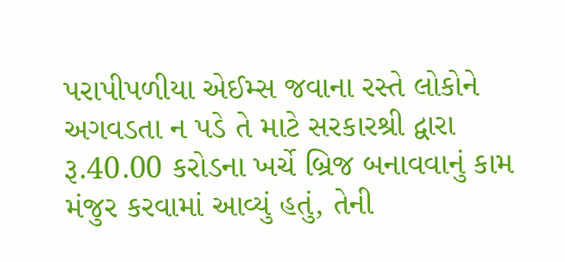પરાપીપળીયા એઈમ્સ જવાના રસ્તે લોકોને અગવડતા ન પડે તે માટે સરકારશ્રી દ્વારા રૂ.40.00 કરોડના ખર્ચે બ્રિજ બનાવવાનું કામ મંજુર કરવામાં આવ્યું હતું, તેની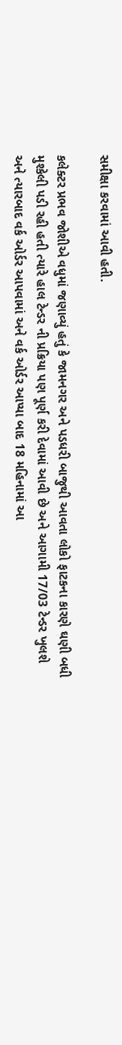સમીક્ષા કરવામાં આવી હતી.

કલેક્ટર પ્રભવ જોશીએ વધુમાં જણાવ્યું હતું કે જામનગર અને પડધરી બાજુથી આવતા લોકો ફાટકના કારણે ઘણી બધી મુશ્કેલી પડી રહી હતી ત્યારે હાલ ટેન્ડર ની પ્રક્રિયા પણ પૂર્ણ કરી દેવામાં આવી છે અને આગામી 17/03 ટેન્ડર ખુલશે અને ત્યારબાદ વર્ક ઓર્ડર આપવામાં અને વર્ક ઓર્ડર આપ્યા બાદ 18 મહિનામાં આ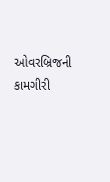ઓવરબ્રિજની કામગીરી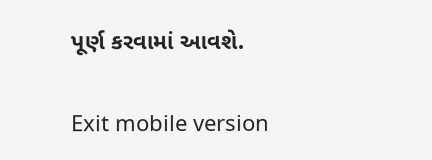પૂર્ણ કરવામાં આવશે.

Exit mobile version